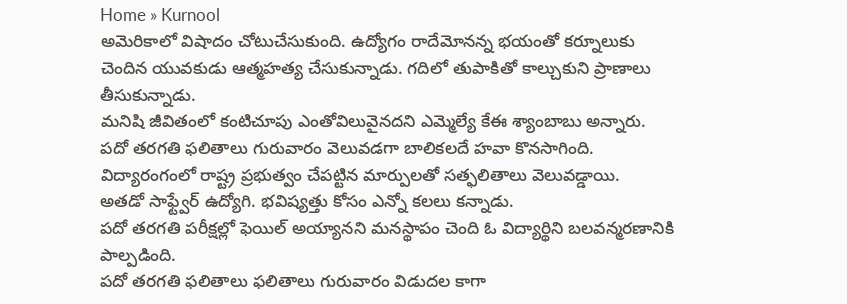Home » Kurnool
అమెరికాలో విషాదం చోటుచేసుకుంది. ఉద్యోగం రాదేమోనన్న భయంతో కర్నూలుకు చెందిన యువకుడు ఆత్మహత్య చేసుకున్నాడు. గదిలో తుపాకితో కాల్చుకుని ప్రాణాలు తీసుకున్నాడు.
మనిషి జీవితంలో కంటిచూపు ఎంతోవిలువైనదని ఎమ్మెల్యే కేఈ శ్యాంబాబు అన్నారు.
పదో తరగతి ఫలితాలు గురువారం వెలువడగా బాలికలదే హవా కొనసాగింది. విద్యారంగంలో రాష్ట్ర ప్రభుత్వం చేపట్టిన మార్పులతో సత్ఫలితాలు వెలువడ్డాయి.
అతడో సాఫ్ట్వేర్ ఉద్యోగి. భవిష్యత్తు కోసం ఎన్నో కలలు కన్నాడు.
పదో తరగతి పరీక్షల్లో ఫెయిల్ అయ్యానని మనస్థాపం చెంది ఓ విద్యార్థిని బలవన్మరణానికి పాల్పడింది.
పదో తరగతి ఫలితాలు ఫలితాలు గురువారం విడుదల కాగా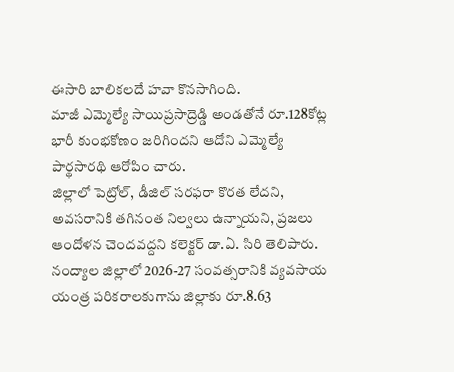ఈసారి బాలికలదే హవా కొనసాగింది.
మాజీ ఎమ్మెల్యే సాయిప్రసాద్రెడ్డి అండతోనే రూ.128కోట్ల భారీ కుంభకోణం జరిగిందని ఆదోని ఎమ్మెల్యే పార్థసారథి ఆరోపిం చారు.
జిల్లాలో పెట్రోల్, డీజిల్ సరఫరా కొరత లేదని, అవసరానికి తగినంత నిల్వలు ఉన్నాయని, ప్రజలు ఆందోళన చెందవద్దని కలెక్టర్ డా.ఏ. సిరి తెలిపారు.
నంద్యాల జిల్లాలో 2026-27 సంవత్సరానికి వ్యవసాయ యంత్ర పరికరాలకుగాను జిల్లాకు రూ.8.63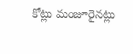కోట్లు మంజూరైనట్లు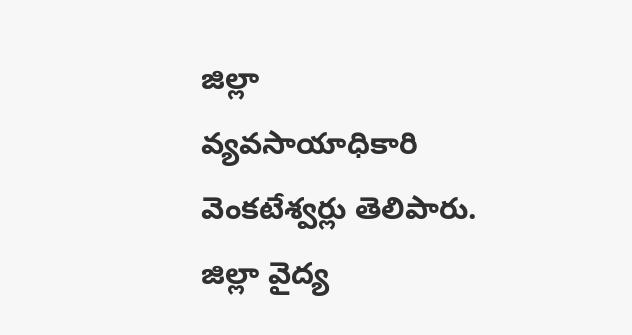జిల్లా వ్యవసాయాధికారి వెంకటేశ్వర్లు తెలిపారు.
జిల్లా వైద్య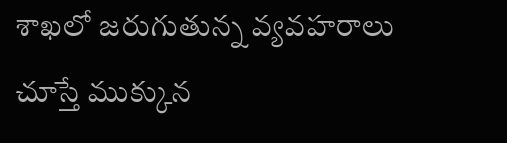శాఖలో జరుగుతున్న వ్యవహరాలు చూస్తే ముక్కున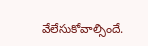వేలేసుకోవాల్సిందే.